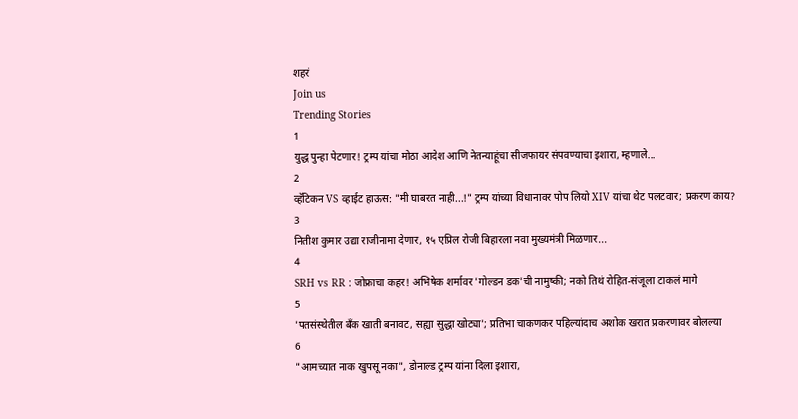शहरं
Join us
Trending Stories
1
युद्ध पुन्हा पेटणार! ट्रम्प यांचा मोठा आदेश आणि नेतन्याहूंचा सीजफायर संपवण्याचा इशारा, म्हणाले...
2
व्हॅटिकन VS व्हाईट हाऊस: "मी घाबरत नाही...!" ट्रम्प यांच्या विधानावर पोप लियो XIV यांचा थेट पलटवार; प्रकरण काय?
3
नितीश कुमार उद्या राजीनामा देणार, १५ एप्रिल रोजी बिहारला नवा मुख्यमंत्री मिळणार...
4
SRH vs RR : जोफ्राचा कहर! अभिषेक शर्मावर 'गोल्डन डक'ची नामुष्की; नको तिथं रोहित-संजूला टाकलं मागे
5
'पतसंस्थेतील बँक खाती बनावट, सह्या सुद्धा खोट्या'; प्रतिभा चाकणकर पहिल्यांदाच अशोक खरात प्रकरणावर बोलल्या
6
"आमच्यात नाक खुपसू नका", डोनाल्ड ट्रम्प यांना दिला इशारा,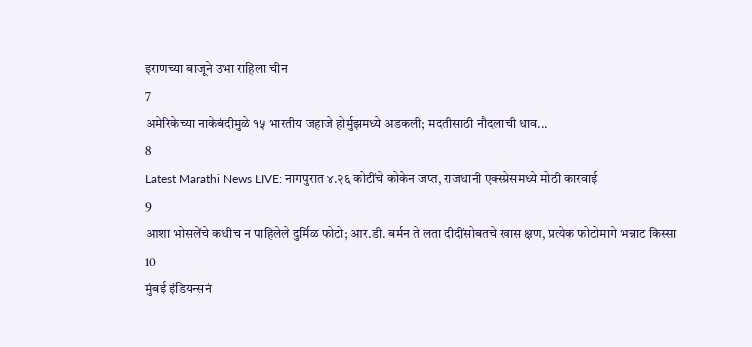इराणच्या बाजूने उभा राहिला चीन
7
अमेरिकेच्या नाकेबंदीमुळे १५ भारतीय जहाजे होर्मुझमध्ये अडकली; मदतीसाठी नौदलाची धाव...
8
Latest Marathi News LIVE: नागपुरात ४.२६ कोटींचे कोकेन जप्त, राजधानी एक्स्प्रेसमध्ये मोठी कारवाई
9
आशा भोसलेंचे कधीच न पाहिलेले दुर्मिळ फोटो; आर.डी. बर्मन ते लता दीदींसोबतचे खास क्षण, प्रत्येक फोटोमागे भन्नाट किस्सा
10
मुंबई इंडियन्सनं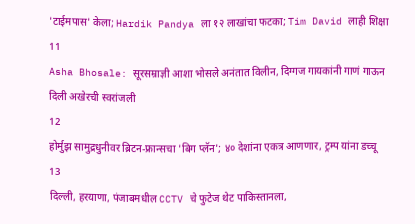'टाईमपास' केला; Hardik Pandya ला १२ लाखांचा फटका; Tim David लाही शिक्षा
11
Asha Bhosale: सूरसम्राज्ञी आशा भोसले अनंतात विलीन, दिग्गज गायकांनी गाणं गाऊन दिली अखेरची स्वरांजली
12
होर्मुझ सामुद्रधुनीवर ब्रिटन-फ्रान्सचा 'बिग प्लॅन'; ४० देशांना एकत्र आणणार, ट्रम्प यांना डच्चू
13
दिल्ली, हरयाणा, पंजाबमधील CCTV चे फुटेज थेट पाकिस्तानला,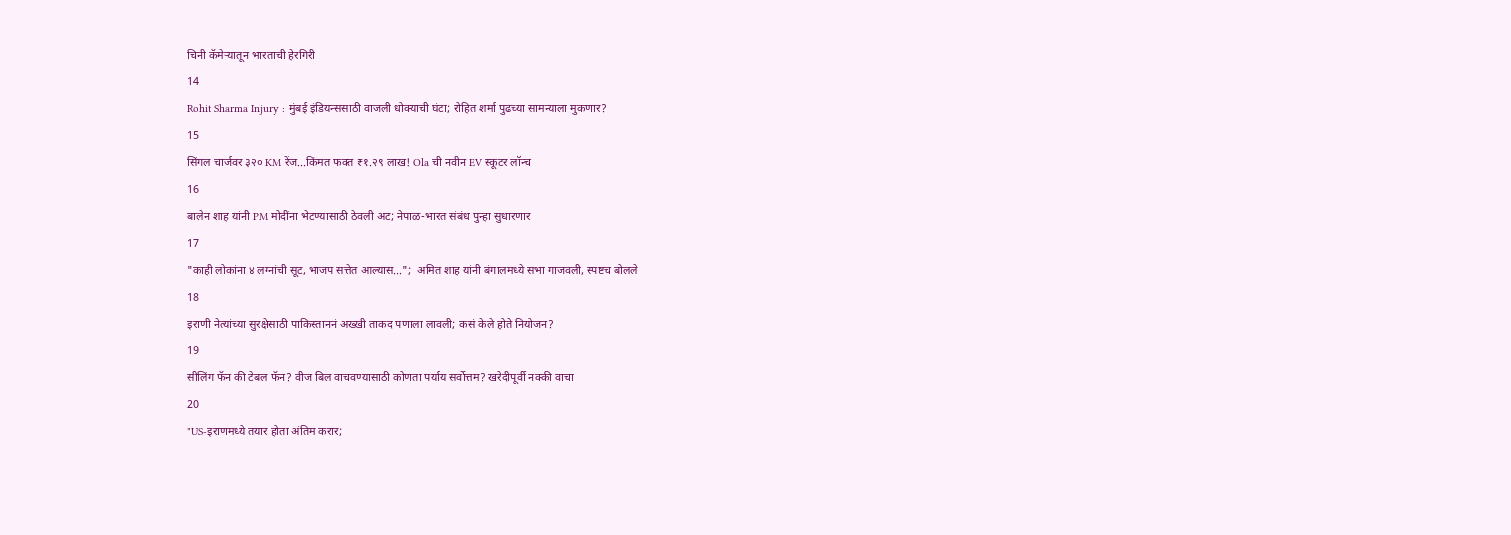चिनी कॅमेऱ्यातून भारताची हेरगिरी
14
Rohit Sharma Injury : मुंबई इंडियन्ससाठी वाजली धोक्याची घंटा; रोहित शर्मा पुढच्या सामन्याला मुकणार?
15
सिंगल चार्जवर ३२० KM रेंज...किंमत फक्त ₹१.२९ लाख! Ola ची नवीन EV स्कूटर लॉन्च
16
बालेन शाह यांनी PM मोदींना भेटण्यासाठी ठेवली अट; नेपाळ-भारत संबंध पुन्हा सुधारणार
17
"काही लोकांना ४ लग्नांची सूट, भाजप सत्तेत आल्यास...";  अमित शाह यांनी बंगालमध्ये सभा गाजवली, स्पष्टच बोलले
18
इराणी नेत्यांच्या सुरक्षेसाठी पाकिस्ताननं अख्खी ताकद पणाला लावली; कसं केले होते नियोजन?
19
सीलिंग फॅन की टेबल फॅन? वीज बिल वाचवण्यासाठी कोणता पर्याय सर्वोत्तम? खरेदीपूर्वी नक्की वाचा
20
"US-इराणमध्ये तयार होता अंतिम करार;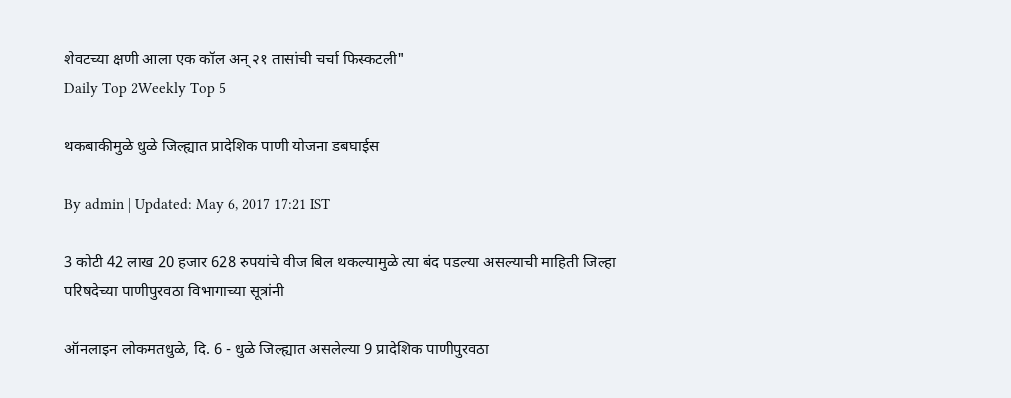शेवटच्या क्षणी आला एक कॉल अन् २१ तासांची चर्चा फिस्कटली"
Daily Top 2Weekly Top 5

थकबाकीमुळे धुळे जिल्ह्यात प्रादेशिक पाणी योजना डबघाईस

By admin | Updated: May 6, 2017 17:21 IST

3 कोटी 42 लाख 20 हजार 628 रुपयांचे वीज बिल थकल्यामुळे त्या बंद पडल्या असल्याची माहिती जिल्हा परिषदेच्या पाणीपुरवठा विभागाच्या सूत्रांनी

ऑनलाइन लोकमतधुळे, दि. 6 - धुळे जिल्ह्यात असलेल्या 9 प्रादेशिक पाणीपुरवठा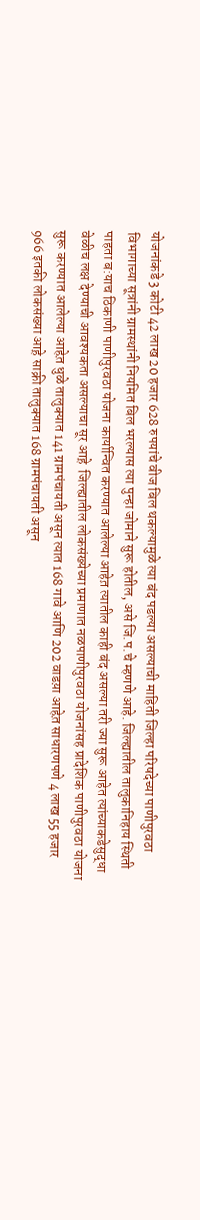योजनांकडे 3 कोटी 42 लाख 20 हजार 628 रुपयांचे वीज बिल थकल्यामुळे त्या बंद पडल्या असल्याची माहिती जिल्हा परिषदेच्या पाणीपुरवठा विभागाच्या सूत्रांनी ग्रामस्थांनी नियमित बिल भरल्यास त्या पुन्हा जोमाने सुरू होतील, असे जि.प.चे म्हणणे आहे. जिल्ह्यातील तालुकानिहाय स्थिती पाहता ब:याच ठिकाणी पाणीपुरवठा योजना कार्यान्वित करण्यात आलेल्या आहेत़ त्यातील काही बंद असल्या तरी ज्या सुरू आहेत त्यांच्याकडेसुद्धा वेळीच लक्ष देण्याची आवश्यकता असल्याचा सूर आह़े  जिल्ह्यातील लोकसंख्येच्या प्रमाणात नळपाणीपुरवठा योजनांसह प्रादेशिक पाणीपुरवठा योजना सुरू करण्यात आलेल्या आहेत़ धुळे तालुक्यात 141 ग्रामपंचायती असून त्यात 168 गावे आणि 202 वाडय़ा आहेत़ साधारणपणे 4 लाख 55 हजार 966 इतकी लोकसंख्या आह़े साक्री तालुक्यात 168 ग्रामपंचायती असून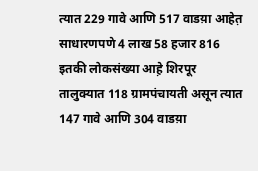त्यात 229 गावे आणि 517 वाडय़ा आहेत़ साधारणपणे 4 लाख 58 हजार 816 इतकी लोकसंख्या आह़े शिरपूर तालुक्यात 118 ग्रामपंचायती असून त्यात 147 गावे आणि 304 वाडय़ा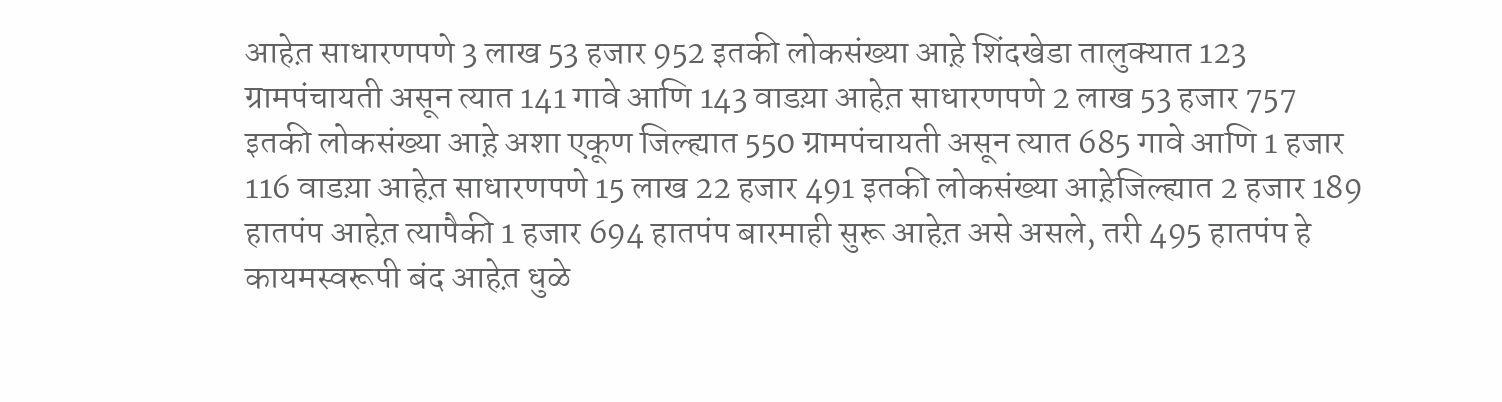आहेत़ साधारणपणे 3 लाख 53 हजार 952 इतकी लोकसंख्या आह़े शिंदखेडा तालुक्यात 123 ग्रामपंचायती असून त्यात 141 गावे आणि 143 वाडय़ा आहेत़ साधारणपणे 2 लाख 53 हजार 757 इतकी लोकसंख्या आह़े अशा एकूण जिल्ह्यात 550 ग्रामपंचायती असून त्यात 685 गावे आणि 1 हजार 116 वाडय़ा आहेत़ साधारणपणे 15 लाख 22 हजार 491 इतकी लोकसंख्या आह़ेजिल्ह्यात 2 हजार 189 हातपंप आहेत़ त्यापैकी 1 हजार 694 हातपंप बारमाही सुरू आहेत़ असे असले, तरी 495 हातपंप हे कायमस्वरूपी बंद आहेत़ धुळे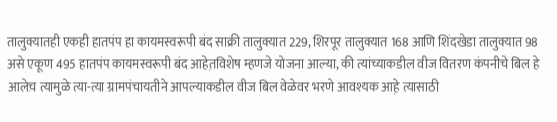तालुक्यातही एकही हातपंप हा कायमस्वरूपी बंद साक्री तालुक्यात 229, शिरपूर तालुक्यात 168 आणि शिंदखेडा तालुक्यात 98 असे एकूण 495 हातपंप कायमस्वरूपी बंद आहेत़विशेष म्हणजे योजना आल्या, की त्यांच्याकडील वीज वितरण कंपनीचे बिल हे आलेच़ त्यामुळे त्या-त्या ग्रामपंचायतीने आपल्याकडील वीज बिल वेळेवर भरणे आवश्यक आह़े त्यासाठी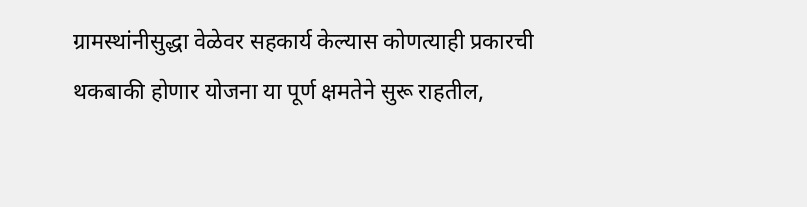ग्रामस्थांनीसुद्धा वेळेवर सहकार्य केल्यास कोणत्याही प्रकारची थकबाकी होणार योजना या पूर्ण क्षमतेने सुरू राहतील,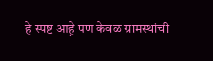हे स्पष्ट आह़े पण केवळ ग्रामस्थांची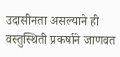उदासीनता असल्याने ही वस्तुस्थिती प्रकर्षाने जाणवत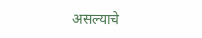असल्याचे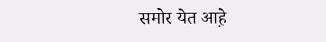समोर येत आह़े